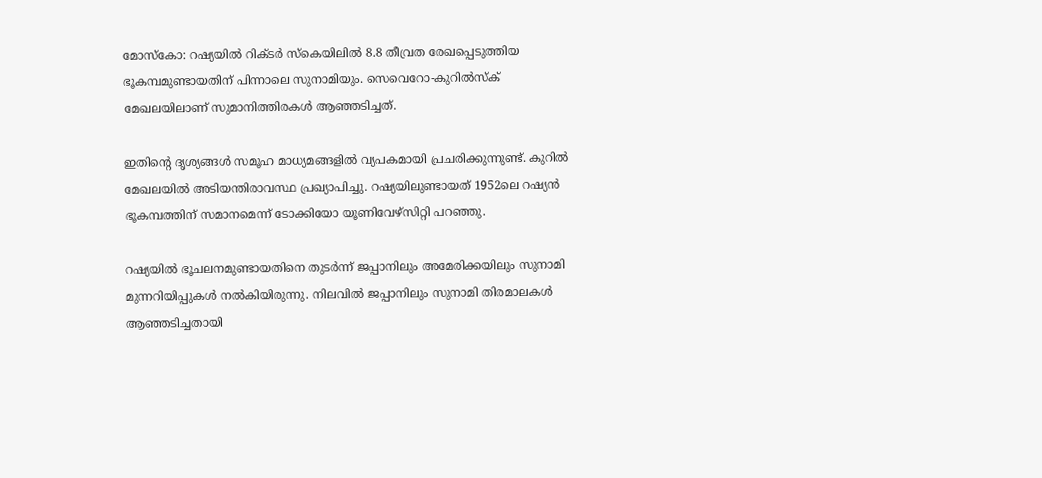മോസ്‌കോ: റഷ്യയില്‍ റിക്ടര്‍ സ്‌കെയിലില്‍ 8.8 തീവ്രത രേഖപ്പെടുത്തിയ ഭൂകമ്പമുണ്ടായതിന് പിന്നാലെ സുനാമിയും. സെവെറോ-കുറില്‍സ്‌ക് മേഖലയിലാണ് സുമാനിത്തിരകള്‍ ആഞ്ഞടിച്ചത്.

ഇതിന്റെ ദൃശ്യങ്ങള്‍ സമൂഹ മാധ്യമങ്ങളില്‍ വ്യപകമായി പ്രചരിക്കുന്നുണ്ട്. കുറില്‍ മേഖലയില്‍ അടിയന്തിരാവസ്ഥ പ്രഖ്യാപിച്ചു. റഷ്യയിലുണ്ടായത് 1952ലെ റഷ്യന്‍ ഭൂകമ്പത്തിന് സമാനമെന്ന് ടോക്കിയോ യൂണിവേഴ്‌സിറ്റി പറഞ്ഞു.

റഷ്യയില്‍ ഭൂചലനമുണ്ടായതിനെ തുടര്‍ന്ന് ജപ്പാനിലും അമേരിക്കയിലും സുനാമി മുന്നറിയിപ്പുകള്‍ നല്‍കിയിരുന്നു. നിലവില്‍ ജപ്പാനിലും സുനാമി തിരമാലകള്‍ ആഞ്ഞടിച്ചതായി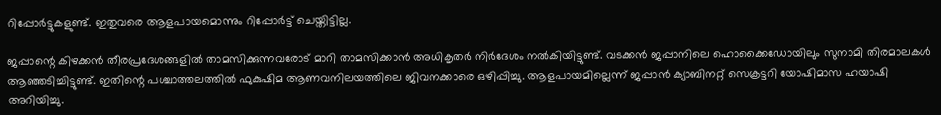റിപ്പോര്‍ട്ടുകളുണ്ട്. ഇതുവരെ ആളപായമൊന്നും റിപ്പോര്‍ട്ട് ചെയ്തിട്ടില്ല.

ജപ്പാന്റെ കിഴക്കന്‍ തീരപ്രദേശങ്ങളില്‍ താമസിക്കുന്നവരോട് മാറി താമസിക്കാന്‍ അധികൃതര്‍ നിര്‍ദേശം നല്‍കിയിട്ടുണ്ട്. വടക്കന്‍ ജപ്പാനിലെ ഹൊക്കൈഡോയിലും സുനാമി തിരമാലകള്‍ ആഞ്ഞടിച്ചിട്ടുണ്ട്. ഇതിന്റെ പശ്ചാത്തലത്തില്‍ ഫുകുഷിമ ആണവനിലയത്തിലെ ജിവനക്കാരെ ഒഴിപ്പിച്ചു. ആളപായമില്ലെന്ന് ജപ്പാന്‍ ക്യാബിനറ്റ് സെക്രട്ടറി യോഷിമാസ ഹയാഷി അറിയിച്ചു.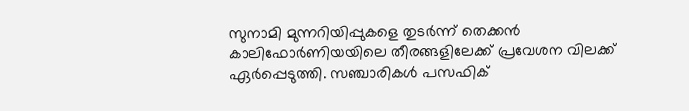സുനാമി മുന്നറിയിപ്പുകളെ തുടര്‍ന്ന് തെക്കന്‍ കാലിഫോര്‍ണിയയിലെ തീരങ്ങളിലേക്ക് പ്രവേശന വിലക്ക് ഏര്‍പ്പെടുത്തി. സഞ്ചാരികള്‍ പസഫിക്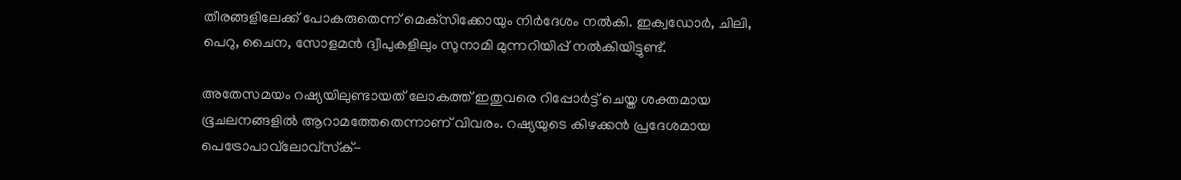തീരങ്ങളിലേക്ക് പോകരുതെന്ന് മെക്‌സിക്കോയും നിര്‍ദേശം നല്‍കി. ഇക്വഡോര്‍, ചിലി, പെറു, ചൈന, സോളമന്‍ ദ്വീപുകളിലും സുനാമി മുന്നറിയിപ്പ് നല്‍കിയിട്ടുണ്ട്.

അതേസമയം റഷ്യയിലുണ്ടായത് ലോകത്ത് ഇതുവരെ റിപ്പോര്‍ട്ട് ചെയ്ത ശക്തമായ ഭൂചലനങ്ങളില്‍ ആറാമത്തേതെന്നാണ് വിവരം. റഷ്യയുടെ കിഴക്കന്‍ പ്രദേശമായ പെട്രോപാവ്‌ലോവ്‌സ്‌ക്-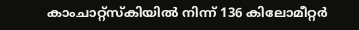കാംചാറ്റ്‌സ്‌കിയില്‍ നിന്ന് 136 കിലോമീറ്റര്‍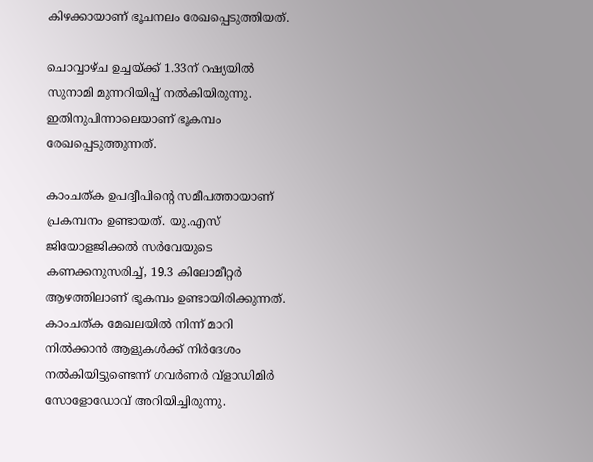കിഴക്കായാണ് ഭൂചനലം രേഖപ്പെടുത്തിയത്.

ചൊവ്വാഴ്ച ഉച്ചയ്ക്ക് 1.33ന് റഷ്യയില്‍ സുനാമി മുന്നറിയിപ്പ് നല്‍കിയിരുന്നു. ഇതിനുപിന്നാലെയാണ് ഭൂകമ്പം രേഖപ്പെടുത്തുന്നത്.

കാംചത്ക ഉപദ്വീപിന്റെ സമീപത്തായാണ് പ്രകമ്പനം ഉണ്ടായത്. യു.എസ് ജിയോളജിക്കല്‍ സര്‍വേയുടെ കണക്കനുസരിച്ച്, 19.3 കിലോമീറ്റര്‍ ആഴത്തിലാണ് ഭൂകമ്പം ഉണ്ടായിരിക്കുന്നത്. കാംചത്ക മേഖലയില്‍ നിന്ന് മാറി നില്‍ക്കാന്‍ ആളുകള്‍ക്ക് നിര്‍ദേശം നല്‍കിയിട്ടുണ്ടെന്ന് ഗവര്‍ണര്‍ വ്‌ളാഡിമിര്‍ സോളോഡോവ് അറിയിച്ചിരുന്നു.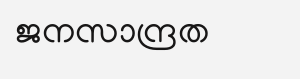ജനസാന്ദ്രത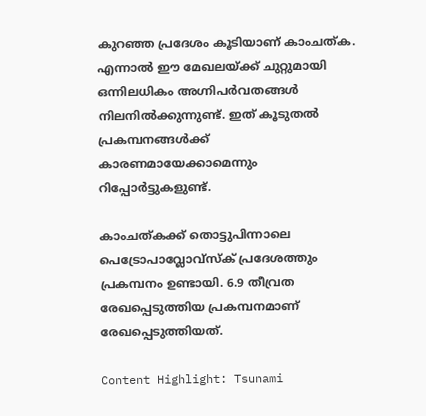കുറഞ്ഞ പ്രദേശം കൂടിയാണ് കാംചത്ക. എന്നാല്‍ ഈ മേഖലയ്ക്ക് ചുറ്റുമായി ഒന്നിലധികം അഗ്നിപര്‍വതങ്ങള്‍ നിലനില്‍ക്കുന്നുണ്ട്. ഇത് കൂടുതല്‍ പ്രകമ്പനങ്ങള്‍ക്ക് കാരണമായേക്കാമെന്നും റിപ്പോര്‍ട്ടുകളുണ്ട്.

കാംചത്കക്ക് തൊട്ടുപിന്നാലെ പെട്രോപാവ്ലോവ്സ്‌ക് പ്രദേശത്തും പ്രകമ്പനം ഉണ്ടായി. 6.9 തീവ്രത രേഖപ്പെടുത്തിയ പ്രകമ്പനമാണ് രേഖപ്പെടുത്തിയത്.

Content Highlight: Tsunami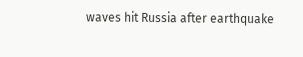waves hit Russia after earthquake